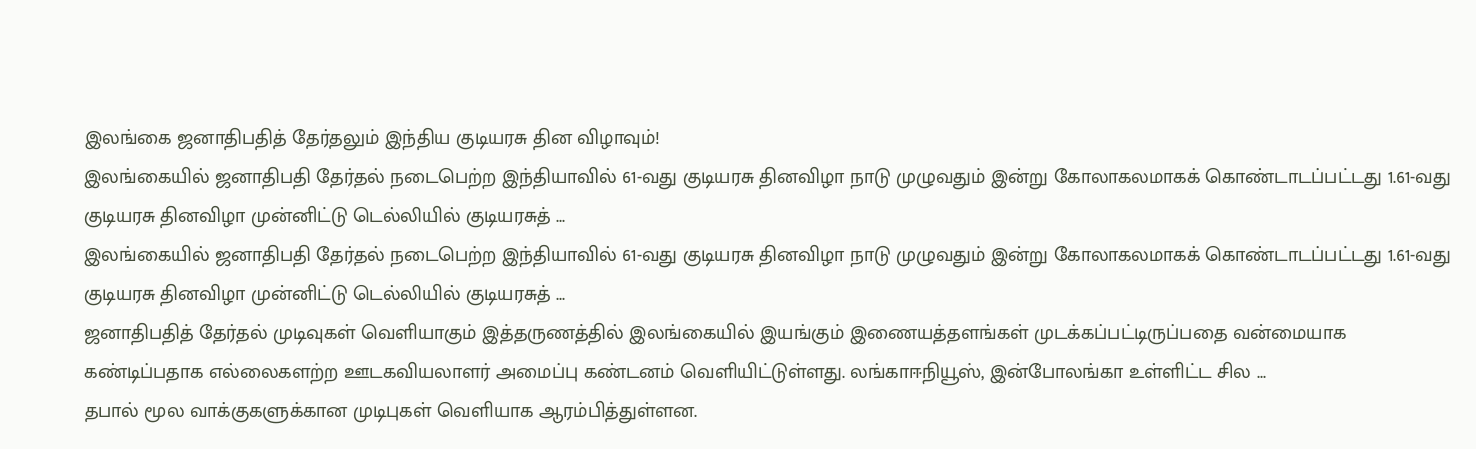இலங்கை ஜனாதிபதித் தேர்தலும் இந்திய குடியரசு தின விழாவும்!
இலங்கையில் ஜனாதிபதி தேர்தல் நடைபெற்ற இந்தியாவில் 61-வது குடியரசு தினவிழா நாடு முழுவதும் இன்று கோலாகலமாகக் கொண்டாடப்பட்டது 1.61-வது குடியரசு தினவிழா முன்னிட்டு டெல்லியில் குடியரசுத் ...
இலங்கையில் ஜனாதிபதி தேர்தல் நடைபெற்ற இந்தியாவில் 61-வது குடியரசு தினவிழா நாடு முழுவதும் இன்று கோலாகலமாகக் கொண்டாடப்பட்டது 1.61-வது குடியரசு தினவிழா முன்னிட்டு டெல்லியில் குடியரசுத் ...
ஜனாதிபதித் தேர்தல் முடிவுகள் வெளியாகும் இத்தருணத்தில் இலங்கையில் இயங்கும் இணையத்தளங்கள் முடக்கப்பட்டிருப்பதை வன்மையாக கண்டிப்பதாக எல்லைகளற்ற ஊடகவியலாளர் அமைப்பு கண்டனம் வெளியிட்டுள்ளது. லங்காஈநியூஸ், இன்போலங்கா உள்ளிட்ட சில ...
தபால் மூல வாக்குகளுக்கான முடிபுகள் வெளியாக ஆரம்பித்துள்ளன.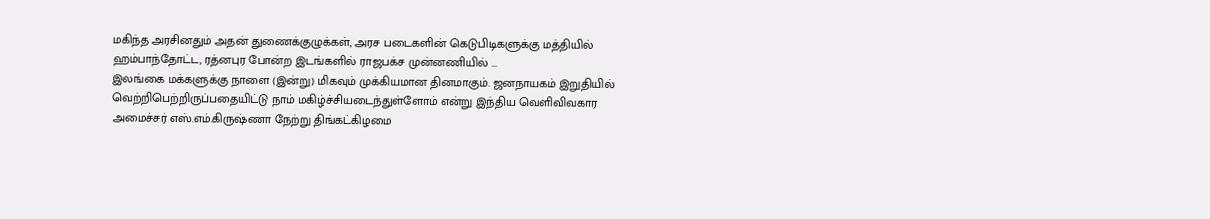மகிந்த அரசினதும் அதன் துணைக்குழுக்கள், அரச படைகளின் கெடுபிடிகளுக்கு மத்தியில் ஹம்பாந்தோட்ட, ரத்னபுர போன்ற இடங்களில் ராஜபக்ச முன்னணியில் ...
இலங்கை மக்களுக்கு நாளை (இன்று) மிகவும் முக்கியமான தினமாகும். ஜனநாயகம் இறுதியில் வெற்றிபெற்றிருப்பதையிட்டு நாம் மகிழ்ச்சியடைந்துள்ளோம் என்று இந்திய வெளிவிவகார அமைச்சர் எஸ்.எம்.கிருஷ்ணா நேற்று திங்கட்கிழமை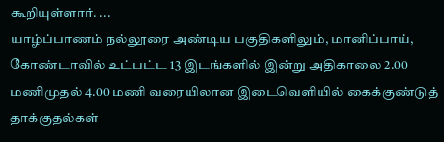கூறியுள்ளார். ...
யாழ்ப்பாணம் நல்லூரை அண்டிய பகுதிகளிலும், மானிப்பாய், கோண்டாவில் உட்பட்ட 13 இடங்களில் இன்று அதிகாலை 2.00 மணிமுதல் 4.00 மணி வரையிலான இடைவெளியில் கைக்குண்டுத் தாக்குதல்கள்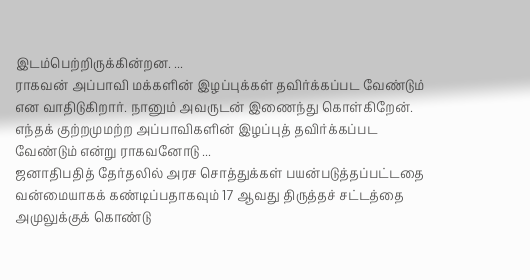இடம்பெற்றிருக்கின்றன. ...
ராகவன் அப்பாவி மக்களின் இழப்புக்கள் தவிர்க்கப்பட வேண்டும் என வாதிடுகிறார். நானும் அவருடன் இணைந்து கொள்கிறேன். எந்தக் குற்றமுமற்ற அப்பாவிகளின் இழப்புத் தவிர்க்கப்பட வேண்டும் என்று ராகவனோடு ...
ஜனாதிபதித் தேர்தலில் அரச சொத்துக்கள் பயன்படுத்தப்பட்டதை வன்மையாகக் கண்டிப்பதாகவும் 17 ஆவது திருத்தச் சட்டத்தை அமுலுக்குக் கொண்டு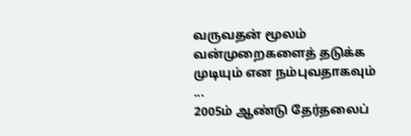வருவதன் மூலம் வன்முறைகளைத் தடுக்க முடியும் என நம்புவதாகவும் ...
2005ம் ஆண்டு தேர்தலைப்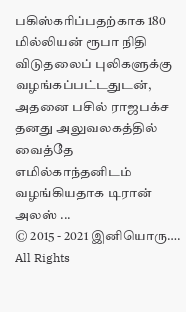பகிஸ்கரிப்பதற்காக 180 மில்லியன் ரூபா நிதி விடுதலைப் புலிகளுக்கு வழங்கப்பட்டதுடன், அதனை பசில் ராஜபக்ச தனது அலுவலகத்தில் வைத்தே எமில்காந்தனிடம் வழங்கியதாக டிரான் அலஸ் ...
© 2015 - 2021 இனியொரு…. All Rights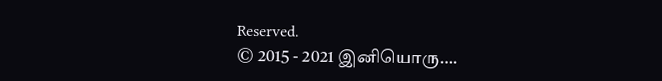Reserved.
© 2015 - 2021 இனியொரு….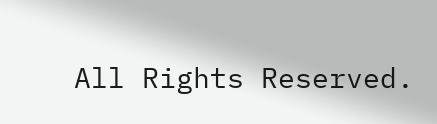All Rights Reserved.